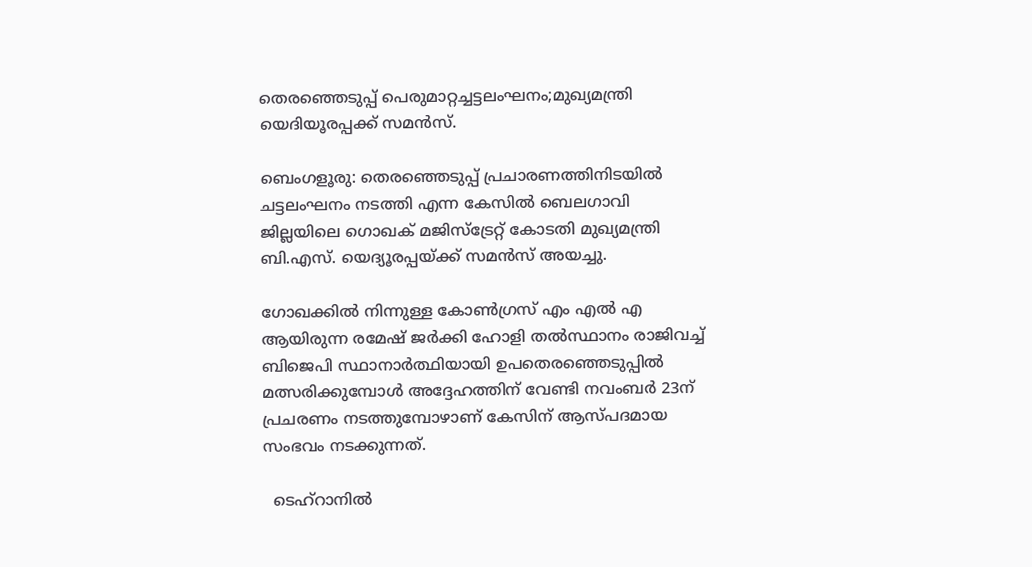തെരഞ്ഞെടുപ്പ് പെരുമാറ്റച്ചട്ടലംഘനം;മുഖ്യമന്ത്രി യെദിയൂരപ്പക്ക് സമൻസ്.

ബെംഗളൂരു: തെരഞ്ഞെടുപ്പ് പ്രചാരണത്തിനിടയിൽ ചട്ടലംഘനം നടത്തി എന്ന കേസിൽ ബെലഗാവി ജില്ലയിലെ ഗൊഖക് മജിസ്‌ട്രേറ്റ് കോടതി മുഖ്യമന്ത്രി ബി.എസ്. യെദ്യൂരപ്പയ്ക്ക് സമൻസ് അയച്ചു.

ഗോഖക്കിൽ നിന്നുള്ള കോൺഗ്രസ് എം എൽ എ ആയിരുന്ന രമേഷ് ജർക്കി ഹോളി തൽസ്ഥാനം രാജിവച്ച് ബിജെപി സ്ഥാനാർത്ഥിയായി ഉപതെരഞ്ഞെടുപ്പിൽ മത്സരിക്കുമ്പോൾ അദ്ദേഹത്തിന് വേണ്ടി നവംബർ 23ന് പ്രചരണം നടത്തുമ്പോഴാണ് കേസിന് ആസ്പദമായ സംഭവം നടക്കുന്നത്.

  ടെഹ്റാനിൽ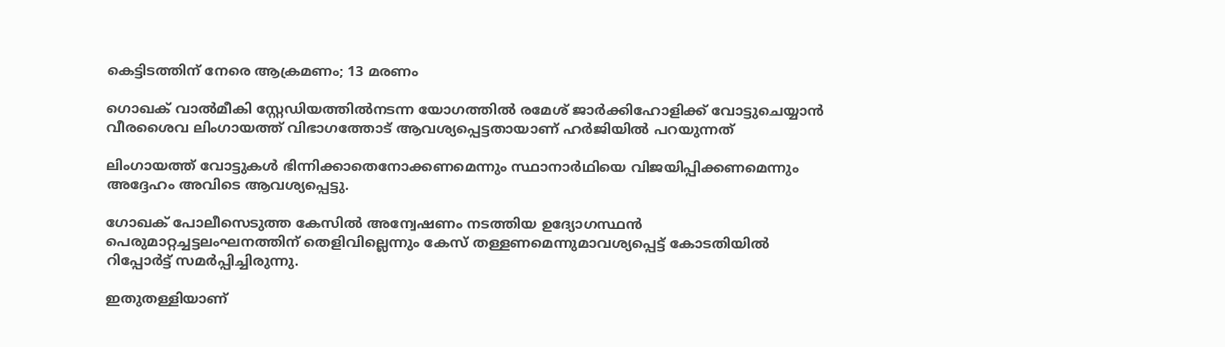കെട്ടിടത്തിന് നേരെ ആക്രമണം; 13 മരണം

ഗൊഖക് വാൽമീകി സ്റ്റേഡിയത്തിൽനടന്ന യോഗത്തിൽ രമേശ് ജാർക്കിഹോളിക്ക് വോട്ടുചെയ്യാൻ വീരശൈവ ലിംഗായത്ത് വിഭാഗത്തോട് ആവശ്യപ്പെട്ടതായാണ് ഹർജിയിൽ പറയുന്നത്

ലിംഗായത്ത് വോട്ടുകൾ ഭിന്നിക്കാതെനോക്കണമെന്നും സ്ഥാനാർഥിയെ വിജയിപ്പിക്കണമെന്നും അദ്ദേഹം അവിടെ ആവശ്യപ്പെട്ടു.

ഗോഖക് പോലീസെടുത്ത കേസിൽ അന്വേഷണം നടത്തിയ ഉദ്യോഗസ്ഥൻ പെരുമാറ്റച്ചട്ടലംഘനത്തിന് തെളിവില്ലെന്നും കേസ് തള്ളണമെന്നുമാവശ്യപ്പെട്ട് കോടതിയിൽ റിപ്പോർട്ട് സമർപ്പിച്ചിരുന്നു.

ഇതുതള്ളിയാണ്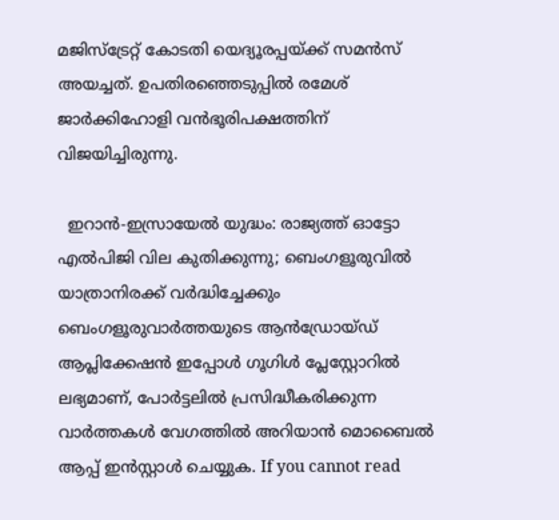മജിസ്‌ട്രേറ്റ് കോടതി യെദ്യൂരപ്പയ്ക്ക് സമൻസ് അയച്ചത്. ഉപതിരഞ്ഞെടുപ്പിൽ രമേശ് ജാർക്കിഹോളി വൻഭൂരിപക്ഷത്തിന് വിജയിച്ചിരുന്നു.

  ഇറാൻ-ഇസ്രായേൽ യുദ്ധം: രാജ്യത്ത് ഓട്ടോ എൽപിജി വില കുതിക്കുന്നു; ബെംഗളൂരുവിൽ യാത്രാനിരക്ക് വർദ്ധിച്ചേക്കും
ബെംഗളൂരുവാർത്തയുടെ ആൻഡ്രോയ്ഡ് ആപ്ലിക്കേഷൻ ഇപ്പോൾ ഗൂഗിൾ പ്ലേസ്റ്റോറിൽ ലഭ്യമാണ്, പോർട്ടലിൽ പ്രസിദ്ധീകരിക്കുന്ന വാർത്തകൾ വേഗത്തിൽ അറിയാൻ മൊബൈൽ ആപ്പ് ഇൻസ്റ്റാൾ ചെയ്യുക. If you cannot read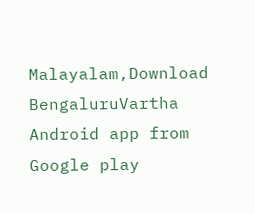Malayalam,Download BengaluruVartha Android app from Google play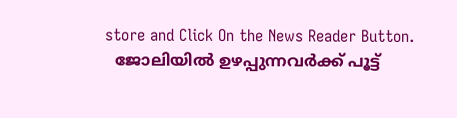store and Click On the News Reader Button.
  ജോലിയിൽ ഉഴപ്പുന്നവർക്ക് പൂട്ട്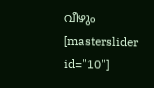വീഴും
[masterslider id="10"]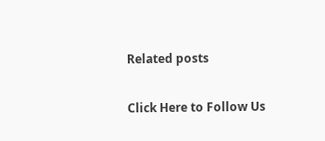Related posts

Click Here to Follow Us